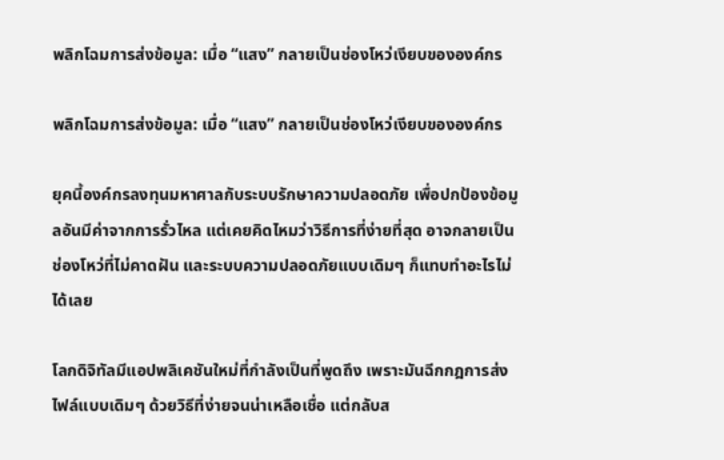พลิกโฉมการส่งข้อมูล: เมื่อ “แสง” กลายเป็นช่องโหว่เงียบขององค์กร

พลิกโฉมการส่งข้อมูล: เมื่อ “แสง” กลายเป็นช่องโหว่เงียบขององค์กร

ยุคนี้องค์กรลงทุนมหาศาลกับระบบรักษาความปลอดภัย เพื่อปกป้องข้อมูลอันมีค่าจากการรั่วไหล แต่เคยคิดไหมว่าวิธีการที่ง่ายที่สุด อาจกลายเป็นช่องโหว่ที่ไม่คาดฝัน และระบบความปลอดภัยแบบเดิมๆ ก็แทบทำอะไรไม่ได้เลย

โลกดิจิทัลมีแอปพลิเคชันใหม่ที่กำลังเป็นที่พูดถึง เพราะมันฉีกกฎการส่งไฟล์แบบเดิมๆ ด้วยวิธีที่ง่ายจนน่าเหลือเชื่อ แต่กลับส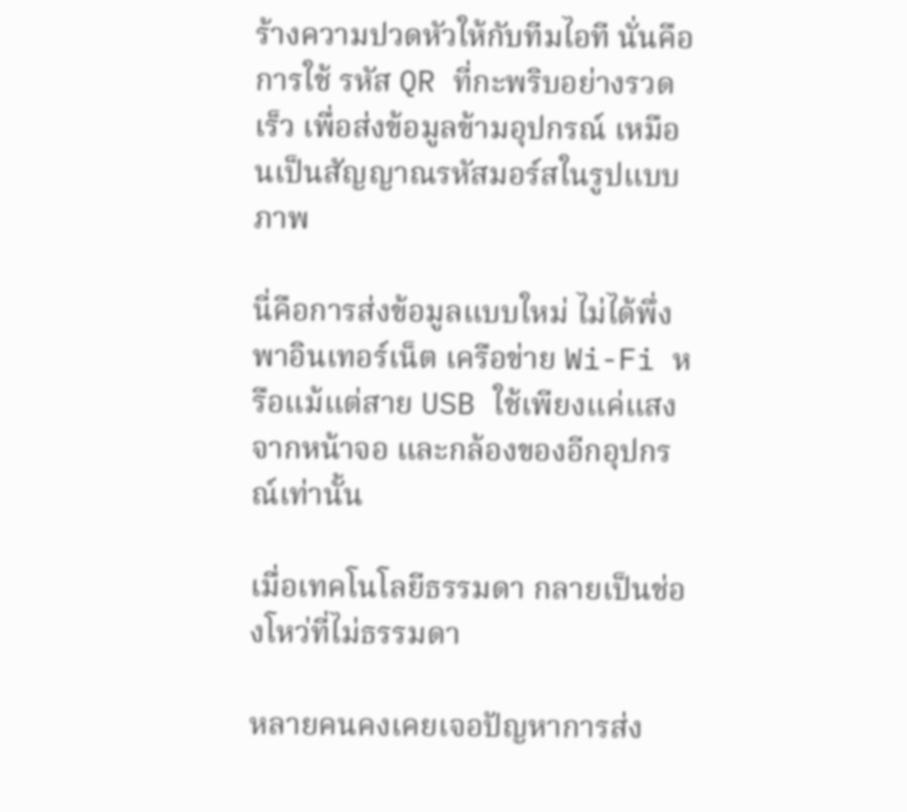ร้างความปวดหัวให้กับทีมไอที นั่นคือการใช้ รหัส QR ที่กะพริบอย่างรวดเร็ว เพื่อส่งข้อมูลข้ามอุปกรณ์ เหมือนเป็นสัญญาณรหัสมอร์สในรูปแบบภาพ

นี่คือการส่งข้อมูลแบบใหม่ ไม่ได้พึ่งพาอินเทอร์เน็ต เครือข่าย Wi-Fi หรือแม้แต่สาย USB ใช้เพียงแค่แสงจากหน้าจอ และกล้องของอีกอุปกรณ์เท่านั้น

เมื่อเทคโนโลยีธรรมดา กลายเป็นช่องโหว่ที่ไม่ธรรมดา

หลายคนคงเคยเจอปัญหาการส่ง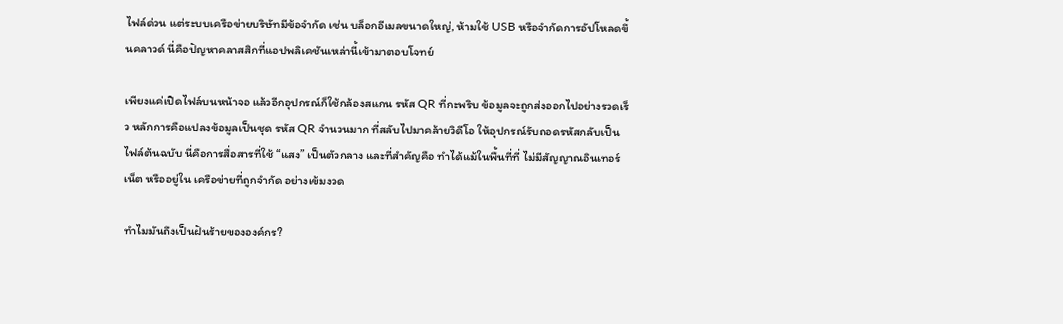ไฟล์ด่วน แต่ระบบเครือข่ายบริษัทมีข้อจำกัด เช่น บล็อกอีเมลขนาดใหญ่, ห้ามใช้ USB หรือจำกัดการอัปโหลดขึ้นคลาวด์ นี่คือปัญหาคลาสสิกที่แอปพลิเคชันเหล่านี้เข้ามาตอบโจทย์

เพียงแค่เปิดไฟล์บนหน้าจอ แล้วอีกอุปกรณ์ก็ใช้กล้องสแกน รหัส QR ที่กะพริบ ข้อมูลจะถูกส่งออกไปอย่างรวดเร็ว หลักการคือแปลงข้อมูลเป็นชุด รหัส QR จำนวนมาก ที่สลับไปมาคล้ายวิดีโอ ให้อุปกรณ์รับถอดรหัสกลับเป็นไฟล์ต้นฉบับ นี่คือการสื่อสารที่ใช้ “แสง” เป็นตัวกลาง และที่สำคัญคือ ทำได้แม้ในพื้นที่ที่ ไม่มีสัญญาณอินเทอร์เน็ต หรืออยู่ใน เครือข่ายที่ถูกจำกัด อย่างเข้มงวด

ทำไมมันถึงเป็นฝันร้ายขององค์กร?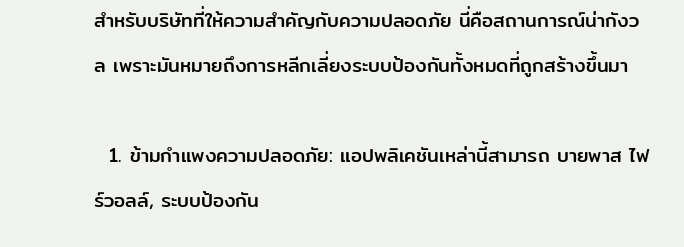สำหรับบริษัทที่ให้ความสำคัญกับความปลอดภัย นี่คือสถานการณ์น่ากังวล เพราะมันหมายถึงการหลีกเลี่ยงระบบป้องกันทั้งหมดที่ถูกสร้างขึ้นมา

  1. ข้ามกำแพงความปลอดภัย: แอปพลิเคชันเหล่านี้สามารถ บายพาส ไฟร์วอลล์, ระบบป้องกัน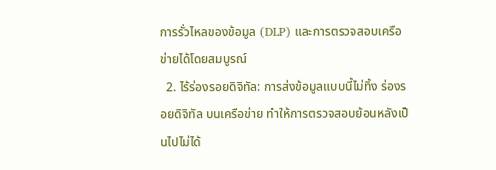การรั่วไหลของข้อมูล (DLP) และการตรวจสอบเครือข่ายได้โดยสมบูรณ์
  2. ไร้ร่องรอยดิจิทัล: การส่งข้อมูลแบบนี้ไม่ทิ้ง ร่องรอยดิจิทัล บนเครือข่าย ทำให้การตรวจสอบย้อนหลังเป็นไปไม่ได้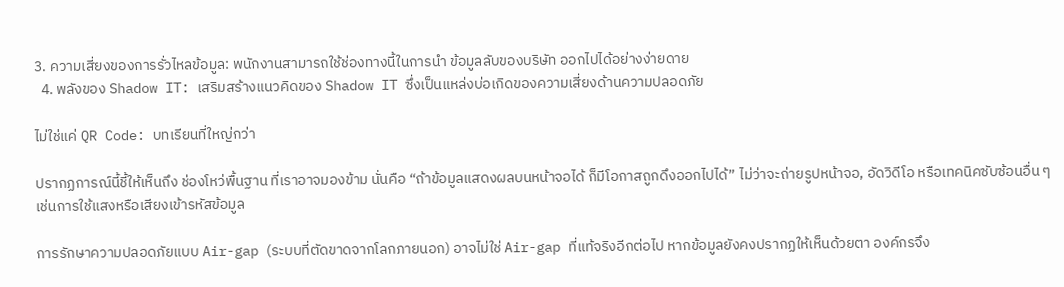3. ความเสี่ยงของการรั่วไหลข้อมูล: พนักงานสามารถใช้ช่องทางนี้ในการนำ ข้อมูลลับของบริษัท ออกไปได้อย่างง่ายดาย
  4. พลังของ Shadow IT: เสริมสร้างแนวคิดของ Shadow IT ซึ่งเป็นแหล่งบ่อเกิดของความเสี่ยงด้านความปลอดภัย

ไม่ใช่แค่ QR Code: บทเรียนที่ใหญ่กว่า

ปรากฏการณ์นี้ชี้ให้เห็นถึง ช่องโหว่พื้นฐาน ที่เราอาจมองข้าม นั่นคือ “ถ้าข้อมูลแสดงผลบนหน้าจอได้ ก็มีโอกาสถูกดึงออกไปได้” ไม่ว่าจะถ่ายรูปหน้าจอ, อัดวิดีโอ หรือเทคนิคซับซ้อนอื่น ๆ เช่นการใช้แสงหรือเสียงเข้ารหัสข้อมูล

การรักษาความปลอดภัยแบบ Air-gap (ระบบที่ตัดขาดจากโลกภายนอก) อาจไม่ใช่ Air-gap ที่แท้จริงอีกต่อไป หากข้อมูลยังคงปรากฏให้เห็นด้วยตา องค์กรจึง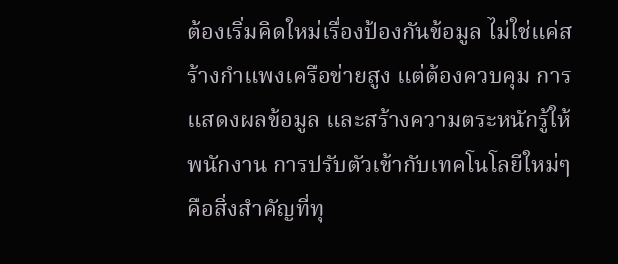ต้องเริ่มคิดใหม่เรื่องป้องกันข้อมูล ไม่ใช่แค่สร้างกำแพงเครือข่ายสูง แต่ต้องควบคุม การแสดงผลข้อมูล และสร้างความตระหนักรู้ให้พนักงาน การปรับตัวเข้ากับเทคโนโลยีใหม่ๆ คือสิ่งสำคัญที่ทุ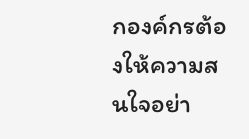กองค์กรต้องให้ความสนใจอย่า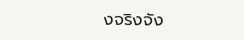งจริงจัง